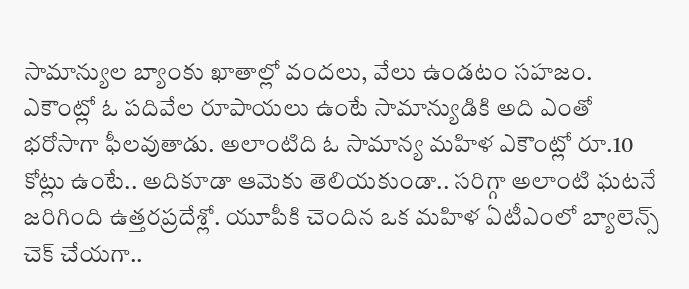సామాన్యుల బ్యాంకు ఖాతాల్లో వందలు, వేలు ఉండటం సహజం. ఎకౌంట్లో ఓ పదివేల రూపాయలు ఉంటే సామాన్యుడికి అది ఎంతో భరోసాగా ఫీలవుతాడు. అలాంటిది ఓ సామాన్య మహిళ ఎకౌంట్లో రూ.10 కోట్లు ఉంటే.. అదికూడా ఆమెకు తెలియకుండా.. సరిగ్గా అలాంటి ఘటనే జరిగింది ఉత్తరప్రదేశ్లో. యూపీకి చెందిన ఒక మహిళ ఏటీఎంలో బ్యాలెన్స్ చెక్ చేయగా..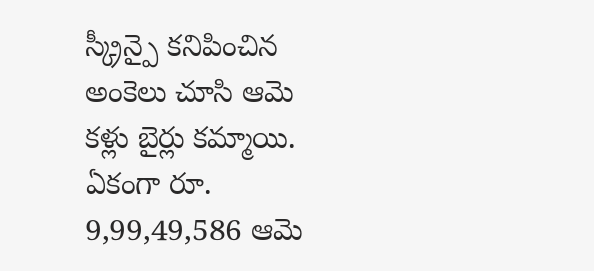స్క్రీన్పై కనిపించిన అంకెలు చూసి ఆమె కళ్లు బైర్లు కమ్మాయి. ఏకంగా రూ. 9,99,49,586 ఆమె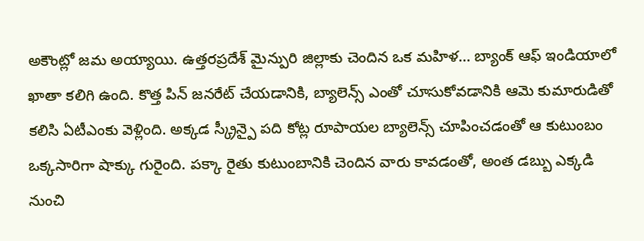అకౌంట్లో జమ అయ్యాయి. ఉత్తరప్రదేశ్ మైన్పురి జిల్లాకు చెందిన ఒక మహిళ… బ్యాంక్ ఆఫ్ ఇండియాలో ఖాతా కలిగి ఉంది. కొత్త పిన్ జనరేట్ చేయడానికి, బ్యాలెన్స్ ఎంతో చూసుకోవడానికి ఆమె కుమారుడితో కలిసి ఏటీఎంకు వెళ్లింది. అక్కడ స్క్రీన్పై పది కోట్ల రూపాయల బ్యాలెన్స్ చూపించడంతో ఆ కుటుంబం ఒక్కసారిగా షాక్కు గురైంది. పక్కా రైతు కుటుంబానికి చెందిన వారు కావడంతో, అంత డబ్బు ఎక్కడి నుంచి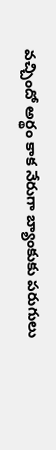వచ్చిందో అర్థం కాక నేరుగా బ్యాంకుకు పరుగులు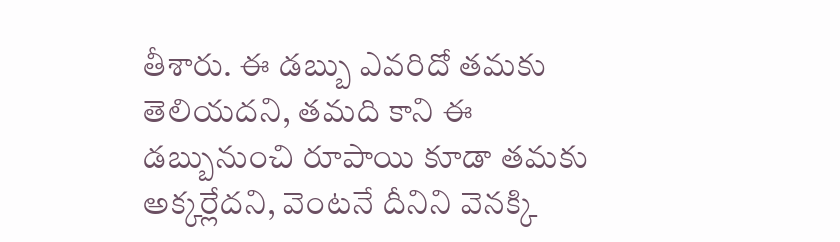తీశారు. ఈ డబ్బు ఎవరిదో తమకు తెలియదని, తమది కాని ఈ డబ్బునుంచి రూపాయి కూడా తమకు అక్కర్లేదని, వెంటనే దీనిని వెనక్కి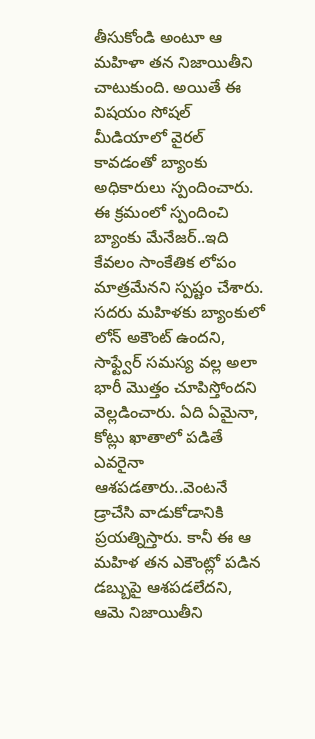తీసుకోండి అంటూ ఆ మహిళా తన నిజాయితీని చాటుకుంది. అయితే ఈ విషయం సోషల్ మీడియాలో వైరల్ కావడంతో బ్యాంకు అధికారులు స్పందించారు. ఈ క్రమంలో స్పందించి బ్యాంకు మేనేజర్..ఇది కేవలం సాంకేతిక లోపం మాత్రమేనని స్పష్టం చేశారు. సదరు మహిళకు బ్యాంకులో లోన్ అకౌంట్ ఉందని, సాఫ్ట్వేర్ సమస్య వల్ల అలా భారీ మొత్తం చూపిస్తోందని వెల్లడించారు. ఏది ఏమైనా, కోట్లు ఖాతాలో పడితే ఎవరైనా ఆశపడతారు..వెంటనే డ్రాచేసి వాడుకోడానికి ప్రయత్నిస్తారు. కానీ ఈ ఆ మహిళ తన ఎకౌంట్లో పడిన డబ్బుపై ఆశపడలేదని, ఆమె నిజాయితీని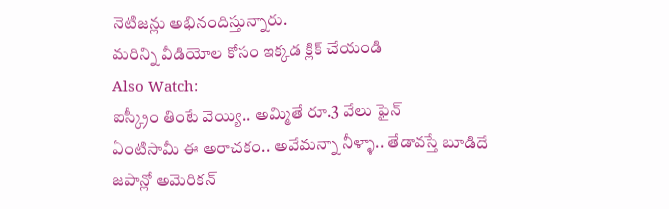నెటిజన్లు అభినందిస్తున్నారు.
మరిన్ని వీడియోల కోసం ఇక్కడ క్లిక్ చేయండి
Also Watch:
ఐస్క్రీం తింటే వెయ్యి.. అమ్మితే రూ.3 వేలు ఫైన్
ఏంటిసామీ ఈ అరాచకం.. అవేమన్నా నీళ్ళా.. తేడావస్తే బూడిదే
జపాన్లో అమెరికన్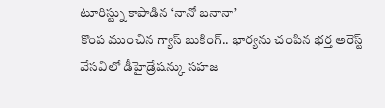టూరిస్ట్ను కాపాడిన ‘నానో బనానా’
కొంప ముంచిన గ్యాస్ బుకింగ్.. భార్యను చంపిన భర్త అరెస్ట్
వేసవిలో డీహైడ్రేషన్కు సహజ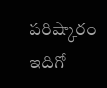పరిష్కారం ఇదిగో